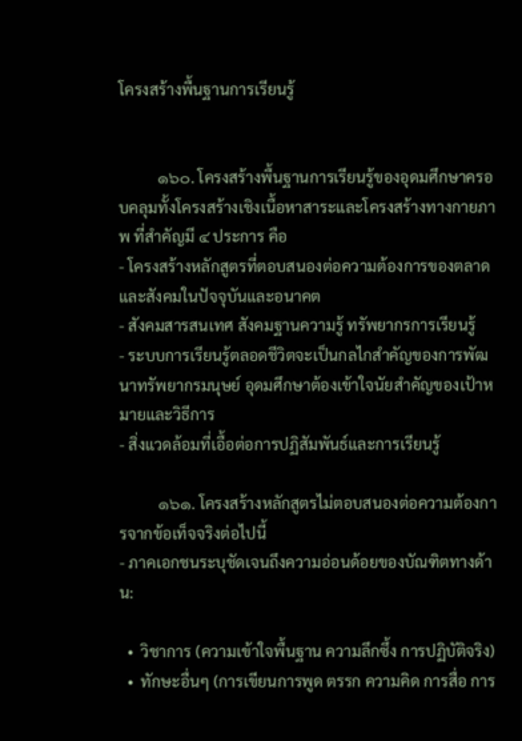โครงสร้างพื้นฐานการเรียนรู้


          ๑๖๐. โครงสร้างพื้นฐานการเรียนรู้ของอุดมศึกษาครอบคลุมทั้งโครงสร้างเชิงเนื้อหาสาระและโครงสร้างทางกายภาพ ที่สำคัญมี ๔ ประการ คือ
- โครงสร้างหลักสูตรที่ตอบสนองต่อความต้องการของตลาดและสังคมในปัจจุบันและอนาคต
- สังคมสารสนเทศ สังคมฐานความรู้ ทรัพยากรการเรียนรู้
- ระบบการเรียนรู้ตลอดชีวิตจะเป็นกลไกสำคัญของการพัฒนาทรัพยากรมนุษย์ อุดมศึกษาต้องเข้าใจนัยสำคัญของเป้าหมายและวิธีการ
- สิ่งแวดล้อมที่เอื้อต่อการปฏิสัมพันธ์และการเรียนรู้

          ๑๖๑. โครงสร้างหลักสูตรไม่ตอบสนองต่อความต้องการจากข้อเท็จจริงต่อไปนี้
- ภาคเอกชนระบุชัดเจนถึงความอ่อนด้อยของบัณฑิตทางด้าน:

  •  วิชาการ (ความเข้าใจพื้นฐาน ความลึกซึ้ง การปฏิบัติจริง)
  •  ทักษะอื่นๆ (การเขียนการพูด ตรรก ความคิด การสื่อ การ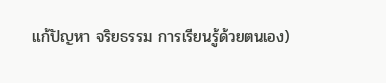แก้ปัญหา จริยธรรม การเรียนรู้ด้วยตนเอง)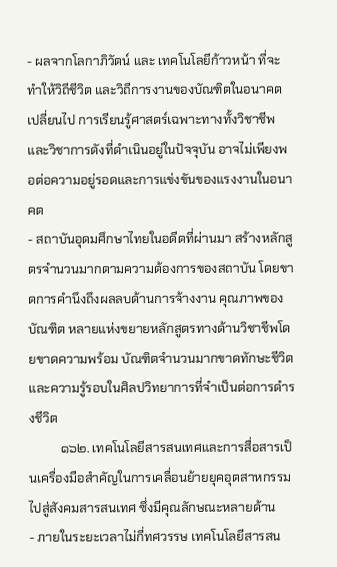- ผลจากโลกาภิวัตน์ และ เทคโนโลยีก้าวหน้า ที่จะทำให้วิถีชีวิต และวิถีการงานของบัณฑิตในอนาคตเปลี่ยนไป การเรียนรู้ศาสตร์เฉพาะทางทั้งวิชาชีพและวิชาการดังที่ดำเนินอยู่ในปัจจุบัน อาจไม่เพียงพอต่อความอยู่รอดและการแข่งขันของแรงงานในอนาคต
- สถาบันอุดมศึกษาไทยในอดีตที่ผ่านมา สร้างหลักสูตรจำนวนมากตามความต้องการของสถาบัน โดยขาดการคำนึงถึงผลลบด้านการจ้างงาน คุณภาพของบัณฑิต หลายแห่งขยายหลักสูตรทางด้านวิชาชีพโดยขาดความพร้อม บัณฑิตจำนวนมากขาดทักษะชีวิต
และความรู้รอบในศิลปวิทยาการที่จำเป็นต่อการดำรงชีวิต
          ๑๖๒. เทคโนโลยีสารสนเทศและการสื่อสารเป็นเครื่องมือสำคัญในการเคลื่อนย้ายยุคอุตสาหกรรมไปสู่สังคมสารสนเทศ ซึ่งมีคุณลักษณะหลายด้าน
- ภายในระยะเวลาไม่กี่ทศวรรษ เทคโนโลยีสารสน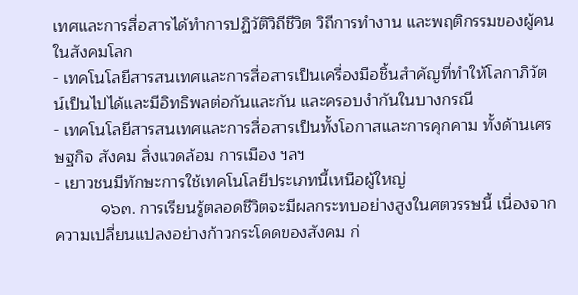เทศและการสื่อสารได้ทำการปฏิวัติวิถีชีวิต วิถีการทำงาน และพฤติกรรมของผู้คนในสังคมโลก
- เทคโนโลยีสารสนเทศและการสื่อสารเป็นเครื่องมือชิ้นสำคัญที่ทำให้โลกาภิวัตน์เป็นไปได้และมีอิทธิพลต่อกันและกัน และครอบงำกันในบางกรณี
- เทคโนโลยีสารสนเทศและการสื่อสารเป็นทั้งโอกาสและการคุกคาม ทั้งด้านเศรษฐกิจ สังคม สิ่งแวดล้อม การเมือง ฯลฯ
- เยาวชนมีทักษะการใช้เทคโนโลยีประเภทนี้เหนือผู้ใหญ่
          ๑๖๓. การเรียนรู้ตลอดชีวิตจะมีผลกระทบอย่างสูงในศตวรรษนี้ เนื่องจากความเปลี่ยนแปลงอย่างก้าวกระโดดของสังคม ก่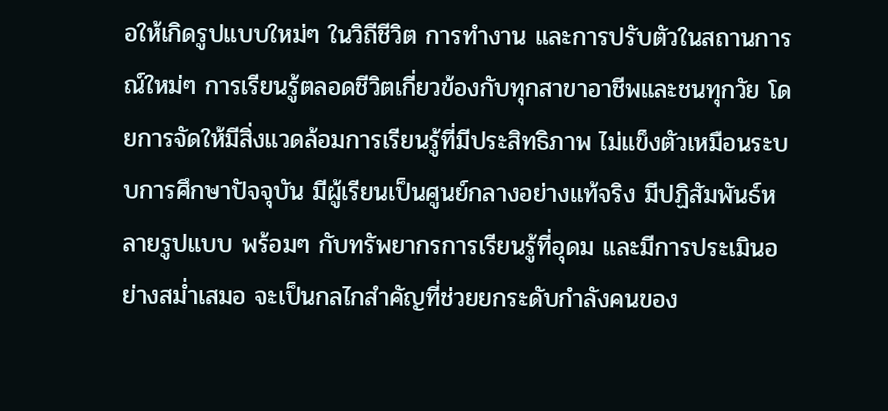อให้เกิดรูปแบบใหม่ๆ ในวิถีชีวิต การทำงาน และการปรับตัวในสถานการณ์ใหม่ๆ การเรียนรู้ตลอดชีวิตเกี่ยวข้องกับทุกสาขาอาชีพและชนทุกวัย โดยการจัดให้มีสิ่งแวดล้อมการเรียนรู้ที่มีประสิทธิภาพ ไม่แข็งตัวเหมือนระบบการศึกษาปัจจุบัน มีผู้เรียนเป็นศูนย์กลางอย่างแท้จริง มีปฏิสัมพันธ์หลายรูปแบบ พร้อมๆ กับทรัพยากรการเรียนรู้ที่อุดม และมีการประเมินอย่างสม่ำเสมอ จะเป็นกลไกสำคัญที่ช่วยยกระดับกำลังคนของ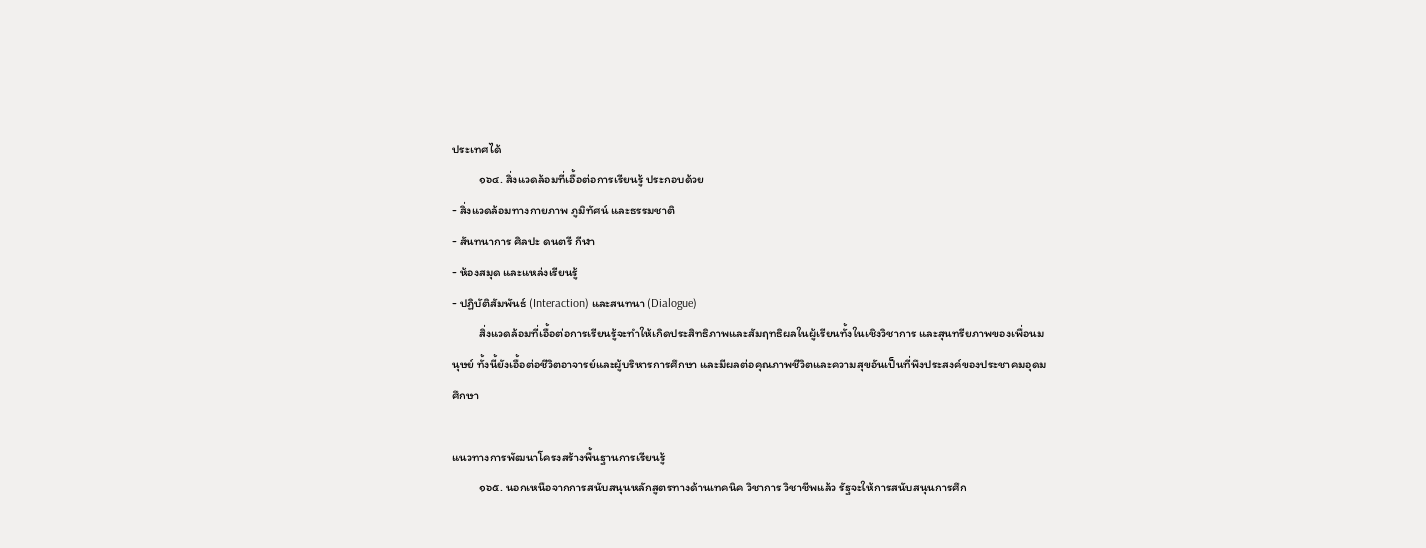ประเทศได้
          ๑๖๔. สิ่งแวดล้อมที่เอื้อต่อการเรียนรู้ ประกอบด้วย
- สิ่งแวดล้อมทางกายภาพ ภูมิทัศน์ และธรรมชาติ
- สันทนาการ ศิลปะ ดนตรี กีฬา
- ห้องสมุด และแหล่งเรียนรู้
- ปฏิบัติสัมพันธ์ (Interaction) และสนทนา (Dialogue)
          สิ่งแวดล้อมที่เอื้อต่อการเรียนรู้จะทำให้เกิดประสิทธิภาพและสัมฤทธิผลในผู้เรียนทั้งในเชิงวิชาการ และสุนทรียภาพของเพื่อนมนุษย์ ทั้งนี้ยังเอื้อต่อชีวิตอาจารย์และผู้บริหารการศึกษา และมีผลต่อคุณภาพชีวิตและความสุขอันเป็นที่พึงประสงค์ของประชาคมอุดมศึกษา

แนวทางการพัฒนาโครงสร้างพื้นฐานการเรียนรู้
          ๑๖๕. นอกเหนือจากการสนับสนุนหลักสูตรทางด้านเทคนิค วิชาการ วิชาชีพแล้ว รัฐจะให้การสนับสนุนการศึก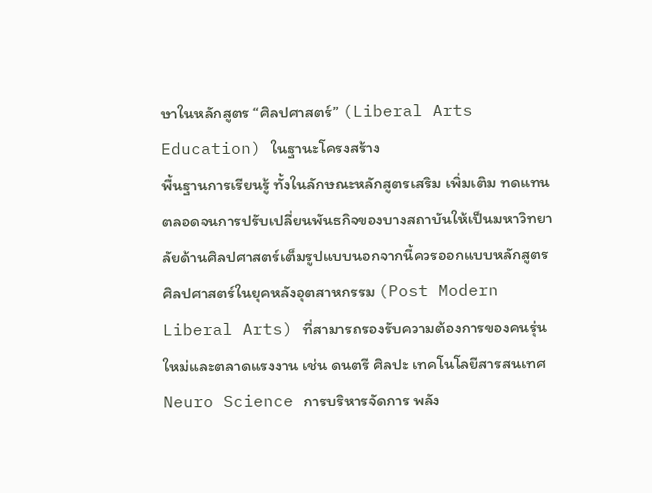ษาในหลักสูตร “ศิลปศาสตร์” (Liberal Arts Education) ในฐานะโครงสร้าง
พื้นฐานการเรียนรู้ ทั้งในลักษณะหลักสูตรเสริม เพิ่มเติม ทดแทน ตลอดจนการปรับเปลี่ยนพันธกิจของบางสถาบันให้เป็นมหาวิทยาลัยด้านศิลปศาสตร์เต็มรูปแบบนอกจากนี้ควรออกแบบหลักสูตรศิลปศาสตร์ในยุคหลังอุตสาหกรรม (Post Modern Liberal Arts) ที่สามารถรองรับความต้องการของคนรุ่นใหม่และตลาดแรงงาน เช่น ดนตรี ศิลปะ เทคโนโลยีสารสนเทศ Neuro Science การบริหารจัดการ พลัง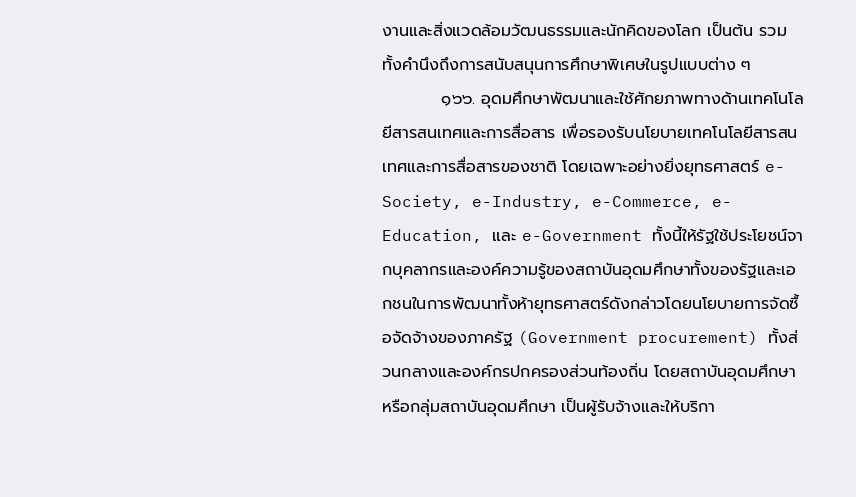งานและสิ่งแวดล้อมวัฒนธรรมและนักคิดของโลก เป็นต้น รวมทั้งคำนึงถึงการสนับสนุนการศึกษาพิเศษในรูปแบบต่าง ๆ
          ๑๖๖. อุดมศึกษาพัฒนาและใช้ศักยภาพทางด้านเทคโนโลยีสารสนเทศและการสื่อสาร เพื่อรองรับนโยบายเทคโนโลยีสารสนเทศและการสื่อสารของชาติ โดยเฉพาะอย่างยิ่งยุทธศาสตร์ e-Society, e-Industry, e-Commerce, e-Education, และ e-Government ทั้งนี้ให้รัฐใช้ประโยชน์จากบุคลากรและองค์ความรู้ของสถาบันอุดมศึกษาทั้งของรัฐและเอกชนในการพัฒนาทั้งห้ายุทธศาสตร์ดังกล่าวโดยนโยบายการจัดซื้อจัดจ้างของภาครัฐ (Government procurement) ทั้งส่วนกลางและองค์กรปกครองส่วนท้องถิ่น โดยสถาบันอุดมศึกษา หรือกลุ่มสถาบันอุดมศึกษา เป็นผู้รับจ้างและให้บริกา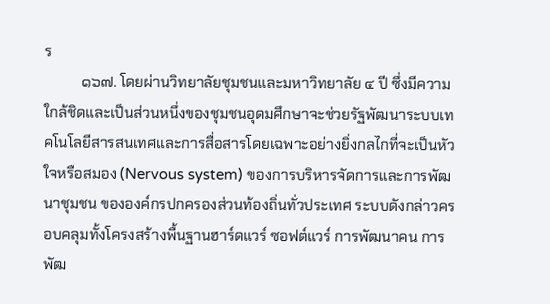ร
          ๑๖๗. โดยผ่านวิทยาลัยชุมชนและมหาวิทยาลัย ๔ ปี ซึ่งมีความใกล้ชิดและเป็นส่วนหนึ่งของชุมชนอุดมศึกษาจะช่วยรัฐพัฒนาระบบเทคโนโลยีสารสนเทศและการสื่อสารโดยเฉพาะอย่างยิ่งกลไกที่จะเป็นหัวใจหรือสมอง (Nervous system) ของการบริหารจัดการและการพัฒนาชุมชน ขององค์กรปกครองส่วนท้องถิ่นทั่วประเทศ ระบบดังกล่าวครอบคลุมทั้งโครงสร้างพื้นฐานฮาร์ดแวร์ ซอฟต์แวร์ การพัฒนาคน การพัฒ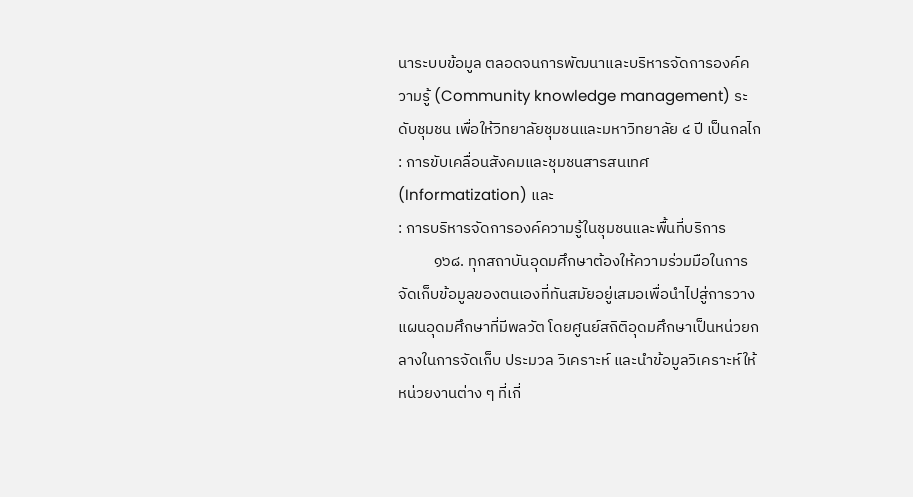นาระบบข้อมูล ตลอดจนการพัฒนาและบริหารจัดการองค์ความรู้ (Community knowledge management) ระดับชุมชน เพื่อให้วิทยาลัยชุมชนและมหาวิทยาลัย ๔ ปี เป็นกลไก
: การขับเคลื่อนสังคมและชุมชนสารสนเทศ (Informatization) และ
: การบริหารจัดการองค์ความรู้ในชุมชนและพื้นที่บริการ
          ๑๖๘. ทุกสถาบันอุดมศึกษาต้องให้ความร่วมมือในการจัดเก็บข้อมูลของตนเองที่ทันสมัยอยู่เสมอเพื่อนำไปสู่การวางแผนอุดมศึกษาที่มีพลวัต โดยศูนย์สถิติอุดมศึกษาเป็นหน่วยกลางในการจัดเก็บ ประมวล วิเคราะห์ และนำข้อมูลวิเคราะห์ให้หน่วยงานต่าง ๆ ที่เกี่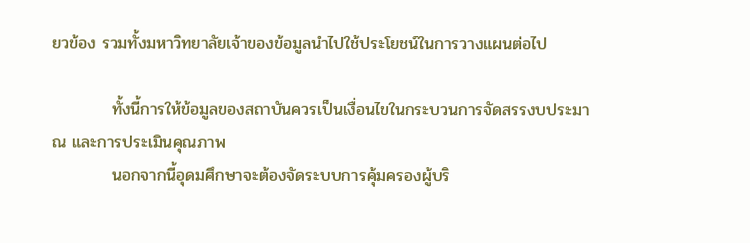ยวข้อง รวมทั้งมหาวิทยาลัยเจ้าของข้อมูลนำไปใช้ประโยชน์ในการวางแผนต่อไป

          ทั้งนี้การให้ข้อมูลของสถาบันควรเป็นเงื่อนไขในกระบวนการจัดสรรงบประมาณ และการประเมินคุณภาพ
          นอกจากนี้อุดมศึกษาจะต้องจัดระบบการคุ้มครองผู้บริ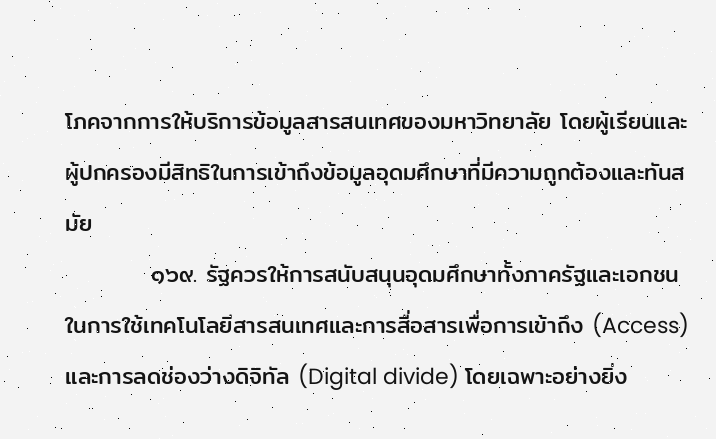โภคจากการให้บริการข้อมูลสารสนเทศของมหาวิทยาลัย โดยผู้เรียนและผู้ปกครองมีสิทธิในการเข้าถึงข้อมูลอุดมศึกษาที่มีความถูกต้องและทันสมัย
          ๑๖๙. รัฐควรให้การสนับสนุนอุดมศึกษาทั้งภาครัฐและเอกชนในการใช้เทคโนโลยีสารสนเทศและการสื่อสารเพื่อการเข้าถึง (Access) และการลดช่องว่างดิจิทัล (Digital divide) โดยเฉพาะอย่างยิ่ง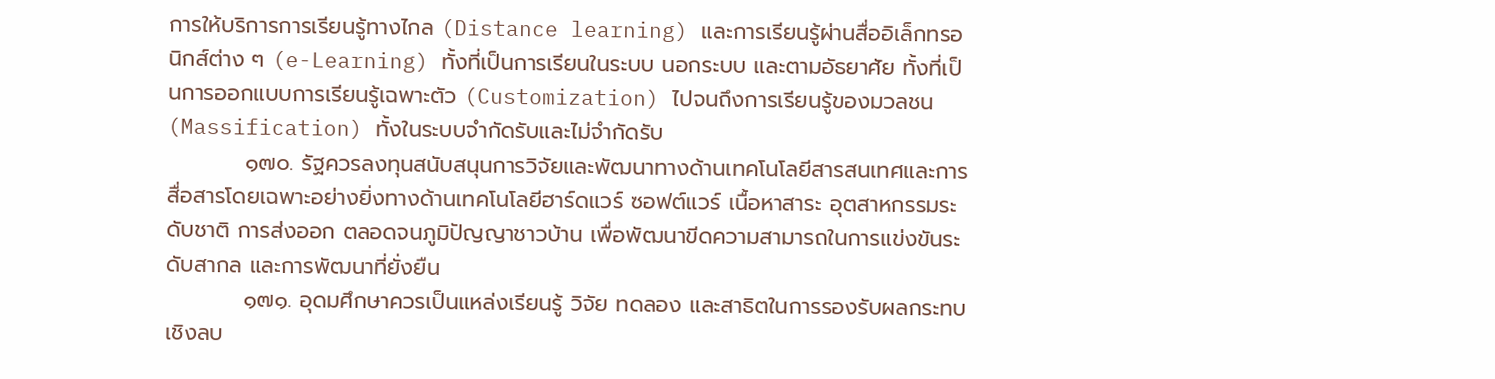การให้บริการการเรียนรู้ทางไกล (Distance learning) และการเรียนรู้ผ่านสื่ออิเล็กทรอนิกส์ต่าง ๆ (e-Learning) ทั้งที่เป็นการเรียนในระบบ นอกระบบ และตามอัธยาศัย ทั้งที่เป็นการออกแบบการเรียนรู้เฉพาะตัว (Customization) ไปจนถึงการเรียนรู้ของมวลชน (Massification) ทั้งในระบบจำกัดรับและไม่จำกัดรับ
          ๑๗๐. รัฐควรลงทุนสนับสนุนการวิจัยและพัฒนาทางด้านเทคโนโลยีสารสนเทศและการสื่อสารโดยเฉพาะอย่างยิ่งทางด้านเทคโนโลยีฮาร์ดแวร์ ซอฟต์แวร์ เนื้อหาสาระ อุตสาหกรรมระดับชาติ การส่งออก ตลอดจนภูมิปัญญาชาวบ้าน เพื่อพัฒนาขีดความสามารถในการแข่งขันระดับสากล และการพัฒนาที่ยั่งยืน
          ๑๗๑. อุดมศึกษาควรเป็นแหล่งเรียนรู้ วิจัย ทดลอง และสาธิตในการรองรับผลกระทบเชิงลบ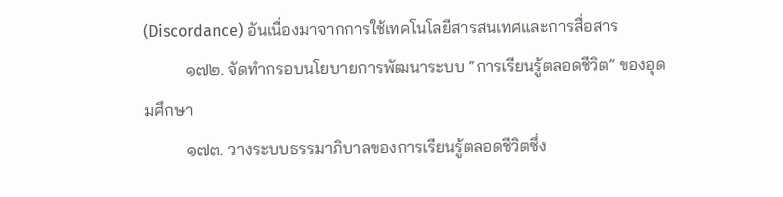(Discordance) อันเนื่องมาจากการใช้เทคโนโลยีสารสนเทศและการสื่อสาร
          ๑๗๒. จัดทำกรอบนโยบายการพัฒนาระบบ “การเรียนรู้ตลอดชีวิต” ของอุดมศึกษา
          ๑๗๓. วางระบบธรรมาภิบาลของการเรียนรู้ตลอดชีวิตซึ่ง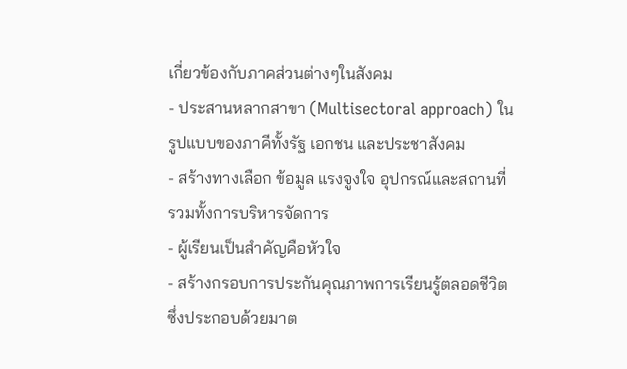เกี่ยวข้องกับภาคส่วนต่างๆในสังคม
- ประสานหลากสาขา (Multisectoral approach) ในรูปแบบของภาคีทั้งรัฐ เอกชน และประชาสังคม
- สร้างทางเลือก ข้อมูล แรงจูงใจ อุปกรณ์และสถานที่ รวมทั้งการบริหารจัดการ
- ผู้เรียนเป็นสำคัญคือหัวใจ
- สร้างกรอบการประกันคุณภาพการเรียนรู้ตลอดชีวิต ซึ่งประกอบด้วยมาต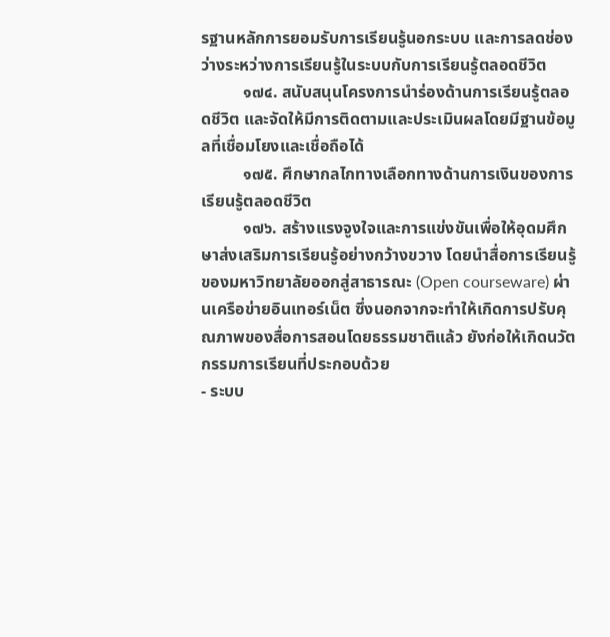รฐานหลักการยอมรับการเรียนรู้นอกระบบ และการลดช่องว่างระหว่างการเรียนรู้ในระบบกับการเรียนรู้ตลอดชีวิต
          ๑๗๔. สนับสนุนโครงการนำร่องด้านการเรียนรู้ตลอดชีวิต และจัดให้มีการติดตามและประเมินผลโดยมีฐานข้อมูลที่เชื่อมโยงและเชื่อถือได้
          ๑๗๕. ศึกษากลไกทางเลือกทางด้านการเงินของการเรียนรู้ตลอดชีวิต
          ๑๗๖. สร้างแรงจูงใจและการแข่งขันเพื่อให้อุดมศึกษาส่งเสริมการเรียนรู้อย่างกว้างขวาง โดยนำสื่อการเรียนรู้ของมหาวิทยาลัยออกสู่สาธารณะ (Open courseware) ผ่านเครือข่ายอินเทอร์เน็ต ซึ่งนอกจากจะทำให้เกิดการปรับคุณภาพของสื่อการสอนโดยธรรมชาติแล้ว ยังก่อให้เกิดนวัตกรรมการเรียนที่ประกอบด้วย
- ระบบ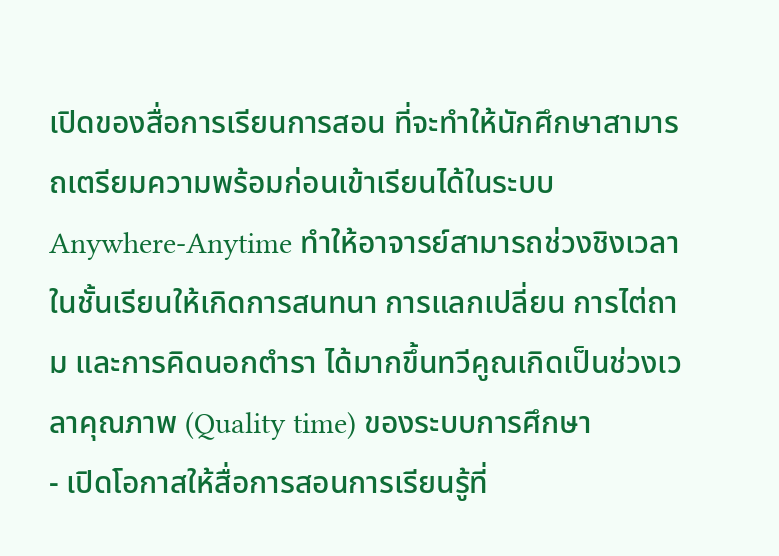เปิดของสื่อการเรียนการสอน ที่จะทำให้นักศึกษาสามารถเตรียมความพร้อมก่อนเข้าเรียนได้ในระบบ Anywhere-Anytime ทำให้อาจารย์สามารถช่วงชิงเวลาในชั้นเรียนให้เกิดการสนทนา การแลกเปลี่ยน การไต่ถาม และการคิดนอกตำรา ได้มากขึ้นทวีคูณเกิดเป็นช่วงเวลาคุณภาพ (Quality time) ของระบบการศึกษา
- เปิดโอกาสให้สื่อการสอนการเรียนรู้ที่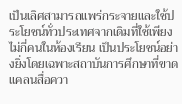เป็นเลิศสามารถแพร่กระจายและใช้ประโยชน์ทั่วประเทศจากเดิมที่ใช้เพียงไม่กี่คนในห้องเรียน เป็นประโยชน์อย่างยิ่งโดยเฉพาะสถาบันการศึกษาที่ขาดแคลนสื่อควา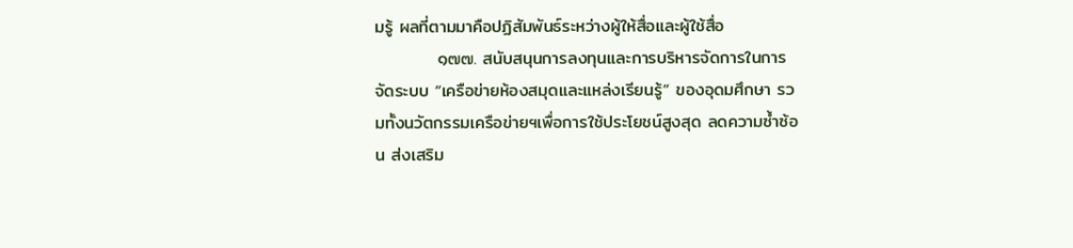มรู้ ผลที่ตามมาคือปฏิสัมพันธ์ระหว่างผู้ให้สื่อและผู้ใช้สื่อ
          ๑๗๗. สนับสนุนการลงทุนและการบริหารจัดการในการจัดระบบ “เครือข่ายห้องสมุดและแหล่งเรียนรู้” ของอุดมศึกษา รวมทั้งนวัตกรรมเครือข่ายฯเพื่อการใช้ประโยชน์สูงสุด ลดความซ้ำซ้อน ส่งเสริม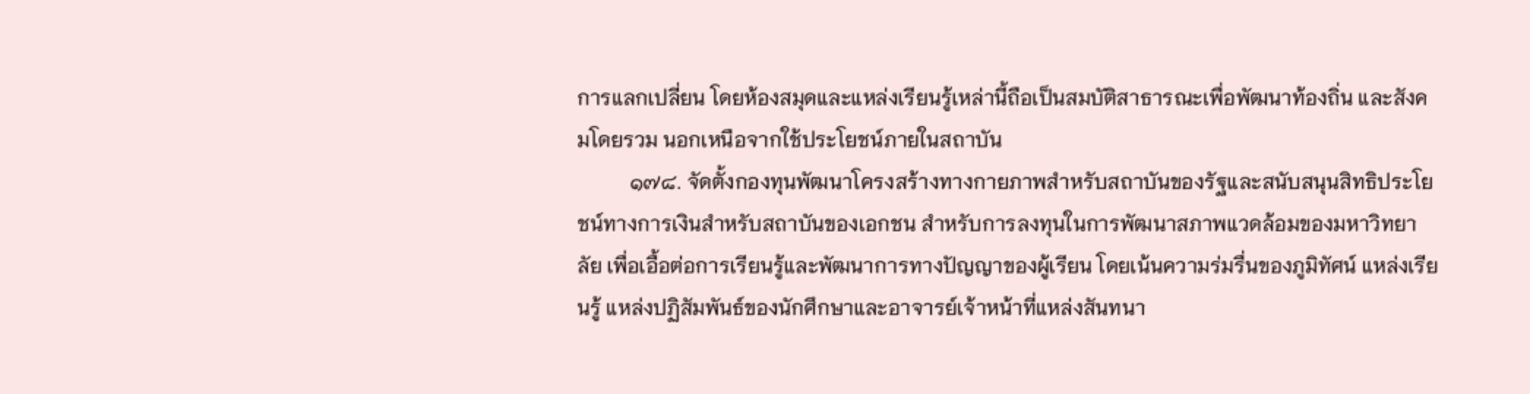การแลกเปลี่ยน โดยห้องสมุดและแหล่งเรียนรู้เหล่านี้ถือเป็นสมบัติสาธารณะเพื่อพัฒนาท้องถิ่น และสังคมโดยรวม นอกเหนือจากใช้ประโยชน์ภายในสถาบัน
          ๑๗๘. จัดตั้งกองทุนพัฒนาโครงสร้างทางกายภาพสำหรับสถาบันของรัฐและสนับสนุนสิทธิประโยชน์ทางการเงินสำหรับสถาบันของเอกชน สำหรับการลงทุนในการพัฒนาสภาพแวดล้อมของมหาวิทยาลัย เพื่อเอื้อต่อการเรียนรู้และพัฒนาการทางปัญญาของผู้เรียน โดยเน้นความร่มรื่นของภูมิทัศน์ แหล่งเรียนรู้ แหล่งปฏิสัมพันธ์ของนักศึกษาและอาจารย์เจ้าหน้าที่แหล่งสันทนา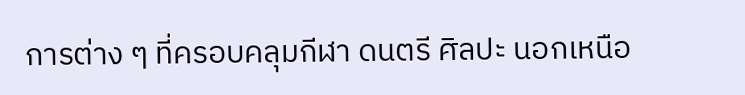การต่าง ๆ ที่ครอบคลุมกีฬา ดนตรี ศิลปะ นอกเหนือ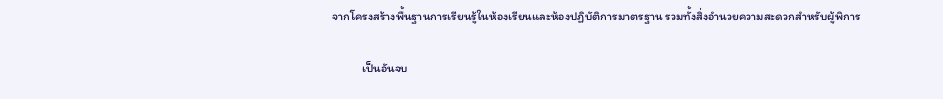จากโครงสร้างพื้นฐานการเรียนรู้ในห้องเรียนและห้องปฏิบัติการมาตรฐาน รวมทั้งสิ่งอำนวยความสะดวกสำหรับผู้พิการ

           เป็นอันจบ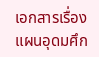เอกสารเรื่องแผนอุดมศึก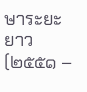ษาระยะยาว  (๒๕๕๑ –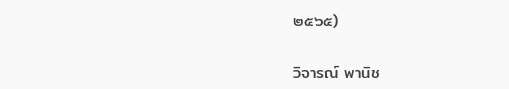๒๕๖๕)

วิจารณ์ พานิช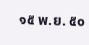๑๕ พ.ย. ๕๐